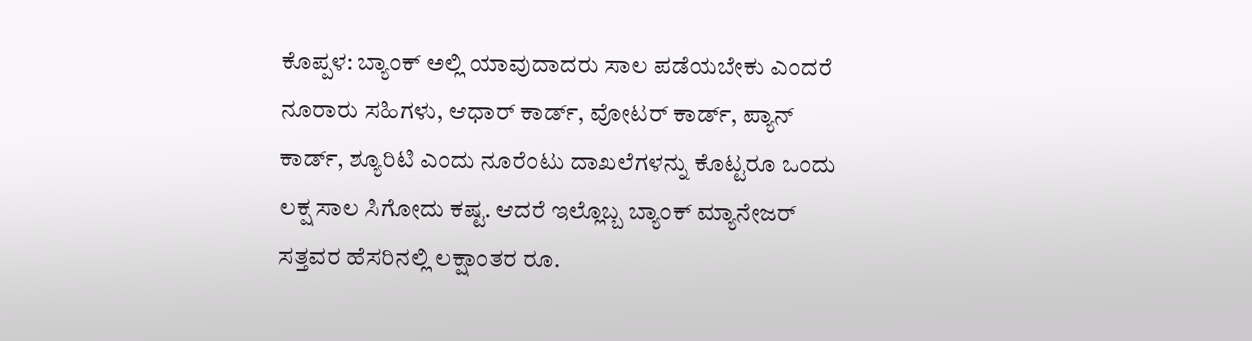ಕೊಪ್ಪಳ: ಬ್ಯಾಂಕ್ ಅಲ್ಲಿ ಯಾವುದಾದರು ಸಾಲ ಪಡೆಯಬೇಕು ಎಂದರೆ ನೂರಾರು ಸಹಿಗಳು, ಆಧಾರ್ ಕಾರ್ಡ್, ವೋಟರ್ ಕಾರ್ಡ್, ಪ್ಯಾನ್ ಕಾರ್ಡ್, ಶ್ಯೂರಿಟಿ ಎಂದು ನೂರೆಂಟು ದಾಖಲೆಗಳನ್ನು ಕೊಟ್ಟರೂ ಒಂದು ಲಕ್ಷ ಸಾಲ ಸಿಗೋದು ಕಷ್ಟ. ಆದರೆ ಇಲ್ಲೊಬ್ಬ ಬ್ಯಾಂಕ್ ಮ್ಯಾನೇಜರ್ ಸತ್ತವರ ಹೆಸರಿನಲ್ಲಿ ಲಕ್ಷಾಂತರ ರೂ.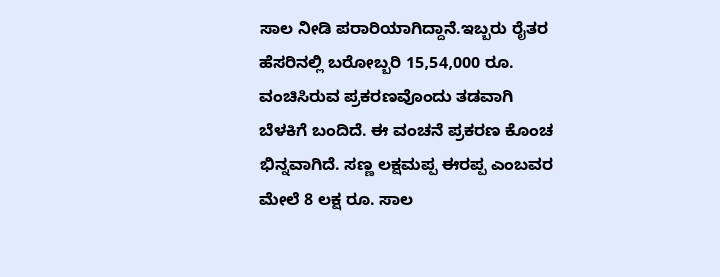ಸಾಲ ನೀಡಿ ಪರಾರಿಯಾಗಿದ್ದಾನೆ.ಇಬ್ಬರು ರೈತರ ಹೆಸರಿನಲ್ಲಿ ಬರೋಬ್ಬರಿ 15,54,000 ರೂ. ವಂಚಿಸಿರುವ ಪ್ರಕರಣವೊಂದು ತಡವಾಗಿ ಬೆಳಕಿಗೆ ಬಂದಿದೆ. ಈ ವಂಚನೆ ಪ್ರಕರಣ ಕೊಂಚ ಭಿನ್ನವಾಗಿದೆ. ಸಣ್ಣ ಲಕ್ಷಮಪ್ಪ ಈರಪ್ಪ ಎಂಬವರ ಮೇಲೆ 8 ಲಕ್ಷ ರೂ. ಸಾಲ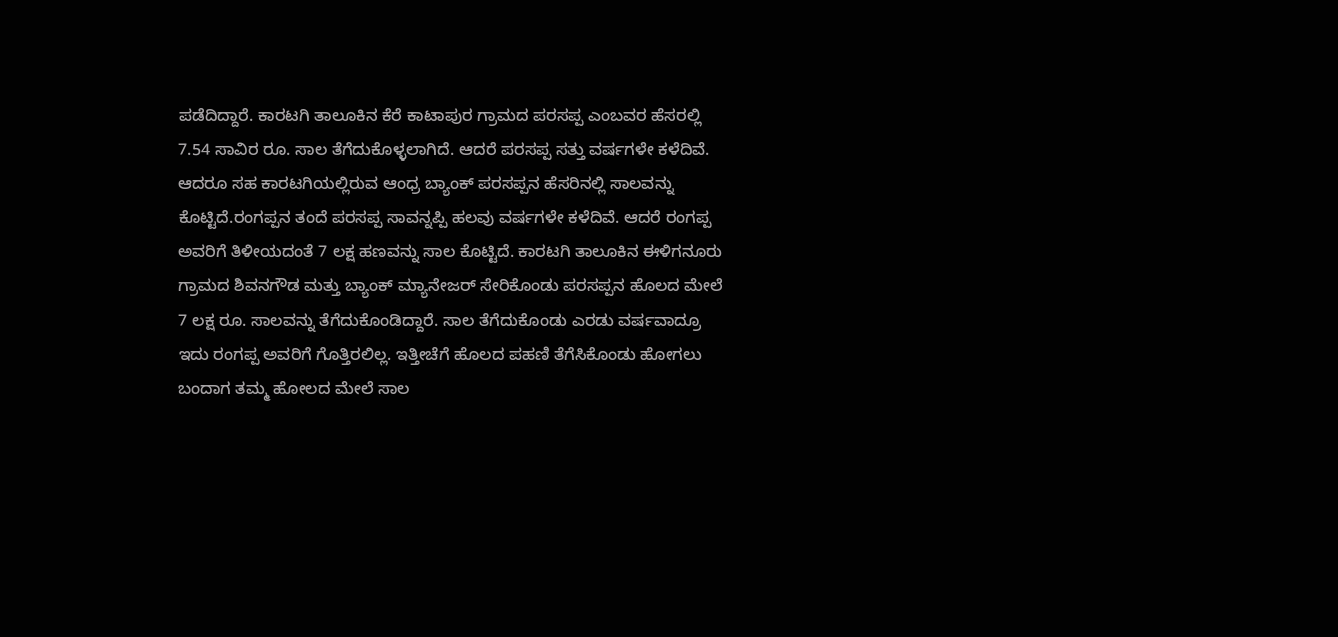ಪಡೆದಿದ್ದಾರೆ. ಕಾರಟಗಿ ತಾಲೂಕಿನ ಕೆರೆ ಕಾಟಾಪುರ ಗ್ರಾಮದ ಪರಸಪ್ಪ ಎಂಬವರ ಹೆಸರಲ್ಲಿ 7.54 ಸಾವಿರ ರೂ. ಸಾಲ ತೆಗೆದುಕೊಳ್ಳಲಾಗಿದೆ. ಆದರೆ ಪರಸಪ್ಪ ಸತ್ತು ವರ್ಷಗಳೇ ಕಳೆದಿವೆ. ಆದರೂ ಸಹ ಕಾರಟಗಿಯಲ್ಲಿರುವ ಆಂಧ್ರ ಬ್ಯಾಂಕ್ ಪರಸಪ್ಪನ ಹೆಸರಿನಲ್ಲಿ ಸಾಲವನ್ನು ಕೊಟ್ಟಿದೆ.ರಂಗಪ್ಪನ ತಂದೆ ಪರಸಪ್ಪ ಸಾವನ್ನಪ್ಪಿ ಹಲವು ವರ್ಷಗಳೇ ಕಳೆದಿವೆ. ಆದರೆ ರಂಗಪ್ಪ ಅವರಿಗೆ ತಿಳೀಯದಂತೆ 7 ಲಕ್ಷ ಹಣವನ್ನು ಸಾಲ ಕೊಟ್ಟಿದೆ. ಕಾರಟಗಿ ತಾಲೂಕಿನ ಈಳಿಗನೂರು ಗ್ರಾಮದ ಶಿವನಗೌಡ ಮತ್ತು ಬ್ಯಾಂಕ್ ಮ್ಯಾನೇಜರ್ ಸೇರಿಕೊಂಡು ಪರಸಪ್ಪನ ಹೊಲದ ಮೇಲೆ 7 ಲಕ್ಷ ರೂ. ಸಾಲವನ್ನು ತೆಗೆದುಕೊಂಡಿದ್ದಾರೆ. ಸಾಲ ತೆಗೆದುಕೊಂಡು ಎರಡು ವರ್ಷವಾದ್ರೂ ಇದು ರಂಗಪ್ಪ ಅವರಿಗೆ ಗೊತ್ತಿರಲಿಲ್ಲ. ಇತ್ತೀಚೆಗೆ ಹೊಲದ ಪಹಣಿ ತೆಗೆಸಿಕೊಂಡು ಹೋಗಲು ಬಂದಾಗ ತಮ್ಮ ಹೋಲದ ಮೇಲೆ ಸಾಲ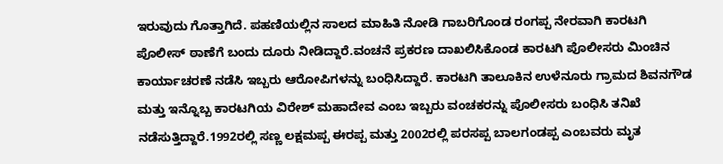ಇರುವುದು ಗೊತ್ತಾಗಿದೆ. ಪಹಣಿಯಲ್ಲಿನ ಸಾಲದ ಮಾಹಿತಿ ನೋಡಿ ಗಾಬರಿಗೊಂಡ ರಂಗಪ್ಪ ನೇರವಾಗಿ ಕಾರಟಗಿ ಪೊಲೀಸ್ ಠಾಣೆಗೆ ಬಂದು ದೂರು ನೀಡಿದ್ದಾರೆ.ವಂಚನೆ ಪ್ರಕರಣ ದಾಖಲಿಸಿಕೊಂಡ ಕಾರಟಗಿ ಪೊಲೀಸರು ಮಿಂಚಿನ ಕಾರ್ಯಾಚರಣೆ ನಡೆಸಿ ಇಬ್ಬರು ಆರೋಪಿಗಳನ್ನು ಬಂಧಿಸಿದ್ದಾರೆ. ಕಾರಟಗಿ ತಾಲೂಕಿನ ಉಳೆನೂರು ಗ್ರಾಮದ ಶಿವನಗೌಡ ಮತ್ತು ಇನ್ನೊಬ್ಬ ಕಾರಟಗಿಯ ವಿರೇಶ್ ಮಹಾದೇವ ಎಂಬ ಇಬ್ಬರು ವಂಚಕರನ್ನು ಪೊಲೀಸರು ಬಂಧಿಸಿ ತನಿಖೆ ನಡೆಸುತ್ತಿದ್ದಾರೆ.1992ರಲ್ಲಿ ಸಣ್ಣ ಲಕ್ಷಮಪ್ಪ ಈರಪ್ಪ ಮತ್ತು 2002ರಲ್ಲಿ ಪರಸಪ್ಪ ಬಾಲಗಂಡಪ್ಪ ಎಂಬವರು ಮೃತ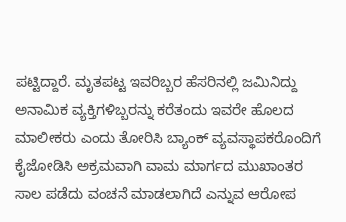ಪಟ್ಟಿದ್ದಾರೆ. ಮೃತಪಟ್ಟ ಇವರಿಬ್ಬರ ಹೆಸರಿನಲ್ಲಿ ಜಮಿನಿದ್ದು ಅನಾಮಿಕ ವ್ಯಕ್ತಿಗಳಿಬ್ಬರನ್ನು ಕರೆತಂದು ಇವರೇ ಹೊಲದ ಮಾಲೀಕರು ಎಂದು ತೋರಿಸಿ ಬ್ಯಾಂಕ್ ವ್ಯವಸ್ಥಾಪಕರೊಂದಿಗೆ ಕೈಜೋಡಿಸಿ ಅಕ್ರಮವಾಗಿ ವಾಮ ಮಾರ್ಗದ ಮುಖಾಂತರ ಸಾಲ ಪಡೆದು ವಂಚನೆ ಮಾಡಲಾಗಿದೆ ಎನ್ನುವ ಆರೋಪ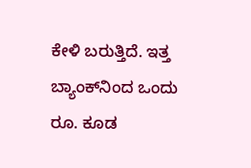ಕೇಳಿ ಬರುತ್ತಿದೆ. ಇತ್ತ ಬ್ಯಾಂಕ್‍ನಿಂದ ಒಂದು ರೂ. ಕೂಡ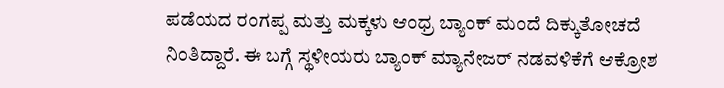ಪಡೆಯದ ರಂಗಪ್ಪ ಮತ್ತು ಮಕ್ಕಳು ಆಂಧ್ರ ಬ್ಯಾಂಕ್ ಮಂದೆ ದಿಕ್ಕುತೋಚದೆ ನಿಂತಿದ್ದಾರೆ. ಈ ಬಗ್ಗೆ ಸ್ಥಳೀಯರು ಬ್ಯಾಂಕ್ ಮ್ಯಾನೇಜರ್ ನಡವಳಿಕೆಗೆ ಆಕ್ರೋಶ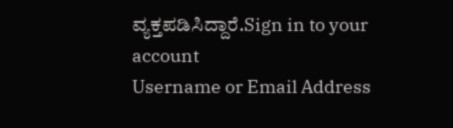ವ್ಯಕ್ತಪಡಿಸಿದ್ದಾರೆ.Sign in to your account
Username or Email Address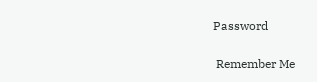Password

 Remember Me